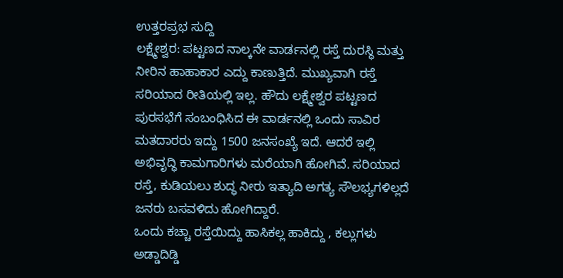ಉತ್ತರಪ್ರಭ ಸುದ್ದಿ
ಲಕ್ಷ್ಮೇಶ್ವರ: ಪಟ್ಟಣದ ನಾಲ್ಕನೇ ವಾರ್ಡನಲ್ಲಿ ರಸ್ತೆ ದುರಸ್ಥಿ ಮತ್ತು ನೀರಿನ ಹಾಹಾಕಾರ ಎದ್ದು ಕಾಣುತ್ತಿದೆ. ಮುಖ್ಯವಾಗಿ ರಸ್ತೆ ಸರಿಯಾದ ರೀತಿಯಲ್ಲಿ ಇಲ್ಲ. ಹೌದು ಲಕ್ಷ್ಮೇಶ್ವರ ಪಟ್ಟಣದ ಪುರಸಭೆಗೆ ಸಂಬಂಧಿಸಿದ ಈ ವಾರ್ಡನಲ್ಲಿ ಒಂದು ಸಾವಿರ ಮತದಾರರು ಇದ್ದು 1500 ಜನಸಂಖ್ಯೆ ಇದೆ. ಆದರೆ ಇಲ್ಲಿ ಅಭಿವೃದ್ಧಿ ಕಾಮಗಾರಿಗಳು ಮರೆಯಾಗಿ ಹೋಗಿವೆ. ಸರಿಯಾದ ರಸ್ತೆ, ಕುಡಿಯಲು ಶುದ್ಧ ನೀರು ಇತ್ಯಾದಿ ಅಗತ್ಯ ಸೌಲಭ್ಯಗಳಿಲ್ಲದೆ ಜನರು ಬಸವಳಿದು ಹೋಗಿದ್ದಾರೆ.
ಒಂದು ಕಚ್ಚಾ ರಸ್ತೆಯಿದ್ದು ಹಾಸಿಕಲ್ಲ ಹಾಕಿದ್ದು , ಕಲ್ಲುಗಳು ಅಡ್ಡಾದಿಡ್ಡಿ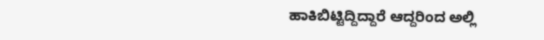ಹಾಕಿಬಿಟ್ಟಿದ್ದಿದ್ದಾರೆ ಆದ್ದರಿಂದ ಅಲ್ಲಿ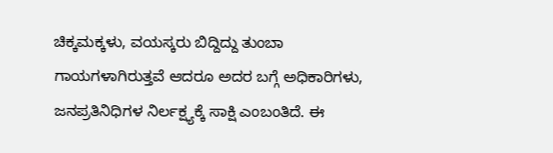ಚಿಕ್ಕಮಕ್ಕಳು, ವಯಸ್ಕರು ಬಿದ್ದಿದ್ದು ತುಂಬಾ ಗಾಯಗಳಾಗಿರುತ್ತವೆ ಆದರೂ ಅದರ ಬಗ್ಗೆ ಅಧಿಕಾರಿಗಳು, ಜನಪ್ರತಿನಿಧಿಗಳ ನಿರ್ಲಕ್ಷ್ಯಕ್ಕೆ ಸಾಕ್ಷಿ ಎಂಬಂತಿದೆ. ಈ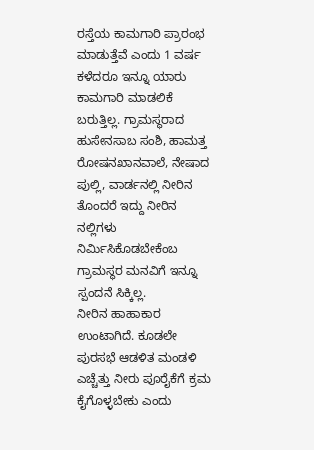ರಸ್ತೆಯ ಕಾಮಗಾರಿ ಪ್ರಾರಂಭ ಮಾಡುತ್ತೆವೆ ಎಂದು 1 ವರ್ಷ ಕಳೆದರೂ ಇನ್ನೂ ಯಾರು ಕಾಮಗಾರಿ ಮಾಡಲಿಕೆ ಬರುತ್ತಿಲ್ಲ. ಗ್ರಾಮಸ್ಥರಾದ ಹುಸೇನಸಾಬ ಸಂಶಿ, ಹಾಮತ್ತ ರೋಷನಖಾನವಾಲೆ, ನೇಷಾದ ಪುಲ್ಲಿ, ವಾರ್ಡನಲ್ಲಿ ನೀರಿನ ತೊಂದರೆ ಇದ್ದು ನೀರಿನ ನಲ್ಲಿಗಳು ನಿರ್ಮಿಸಿಕೊಡಬೇಕೆಂಬ ಗ್ರಾಮಸ್ಥರ ಮನವಿಗೆ ಇನ್ನೂ ಸ್ಪಂದನೆ ಸಿಕ್ಕಿಲ್ಲ.
ನೀರಿನ ಹಾಹಾಕಾರ ಉಂಟಾಗಿದೆ. ಕೂಡಲೇ ಪುರಸಭೆ ಆಡಳಿತ ಮಂಡಳಿ ಎಚ್ಚೆತ್ತು ನೀರು ಪೂರೈಕೆಗೆ ಕ್ರಮ ಕೈಗೊಳ್ಳಬೇಕು ಎಂದು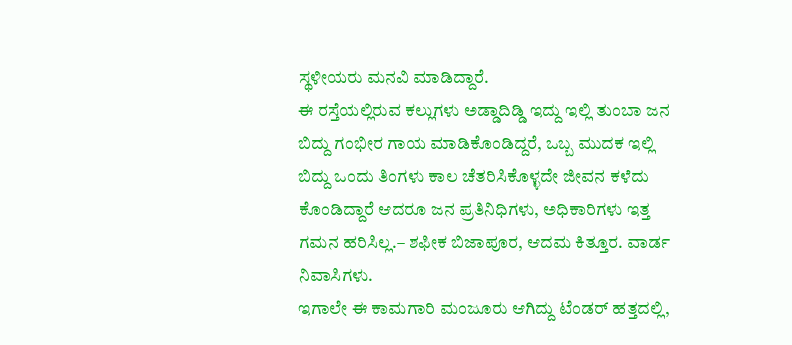ಸ್ಥಳೀಯರು ಮನವಿ ಮಾಡಿದ್ದಾರೆ.
ಈ ರಸ್ತೆಯಲ್ಲಿರುವ ಕಲ್ಲುಗಳು ಅಡ್ಡಾದಿಡ್ಡಿ ಇದ್ದು ಇಲ್ಲಿ ತುಂಬಾ ಜನ ಬಿದ್ದು ಗಂಭೀರ ಗಾಯ ಮಾಡಿಕೊಂಡಿದ್ದರೆ, ಒಬ್ಬ ಮುದಕ ಇಲ್ಲಿ ಬಿದ್ದು ಒಂದು ತಿಂಗಳು ಕಾಲ ಚೆತರಿಸಿಕೊಳ್ಳದೇ ಜೀವನ ಕಳೆದು ಕೊಂಡಿದ್ದಾರೆ ಆದರೂ ಜನ ಪ್ರತಿನಿಧಿಗಳು, ಅಧಿಕಾರಿಗಳು ಇತ್ತ ಗಮನ ಹರಿಸಿಲ್ಲ.– ಶಫೀಕ ಬಿಜಾಪೂರ, ಆದಮ ಕಿತ್ತೂರ. ವಾರ್ಡ ನಿವಾಸಿಗಳು.
ಇಗಾಲೇ ಈ ಕಾಮಗಾರಿ ಮಂಜೂರು ಆಗಿದ್ದು ಟೆಂಡರ್ ಹತ್ತದಲ್ಲಿ,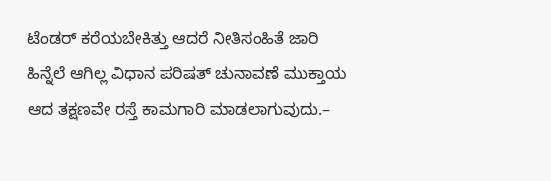ಟೆಂಡರ್ ಕರೆಯಬೇಕಿತ್ತು ಆದರೆ ನೀತಿಸಂಹಿತೆ ಜಾರಿ ಹಿನ್ನೆಲೆ ಆಗಿಲ್ಲ ವಿಧಾನ ಪರಿಷತ್ ಚುನಾವಣೆ ಮುಕ್ತಾಯ ಆದ ತಕ್ಷಣವೇ ರಸ್ತೆ ಕಾಮಗಾರಿ ಮಾಡಲಾಗುವುದು.–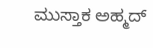ಮುಸ್ತಾಕ ಅಹ್ಮದ್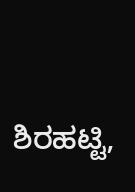ಶಿರಹಟ್ಟಿ,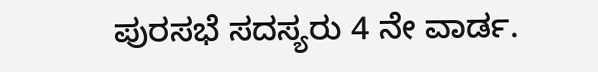ಪುರಸಭೆ ಸದಸ್ಯರು 4 ನೇ ವಾರ್ಡ.